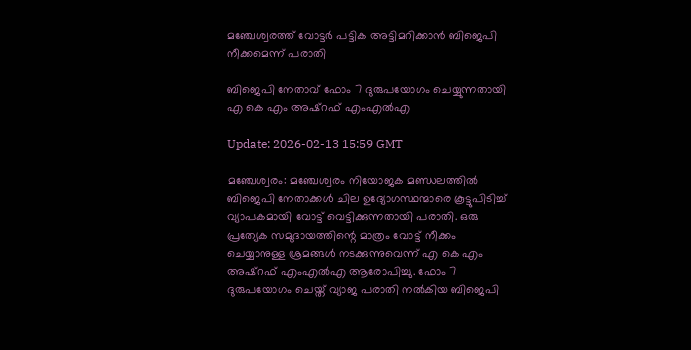മഞ്ചേശ്വരത്ത് വോട്ടര്‍ പട്ടിക അട്ടിമറിക്കാന്‍ ബിജെപി നീക്കമെന്ന് പരാതി

ബിജെപി നേതാവ് ഫോം 7 ദുരുപയോഗം ചെയ്യുന്നതായി എ കെ എം അഷ്‌റഫ് എംഎല്‍എ

Update: 2026-02-13 15:59 GMT

മഞ്ചേശ്വരം: മഞ്ചേശ്വരം നിയോജക മണ്ഡലത്തില്‍ ബിജെപി നേതാക്കള്‍ ചില ഉദ്യോഗസ്ഥന്മാരെ കൂട്ടുപിടിച്ച് വ്യാപകമായി വോട്ട് വെട്ടിക്കുന്നതായി പരാതി. ഒരു പ്രത്യേക സമുദായത്തിന്റെ മാത്രം വോട്ട് നീക്കം ചെയ്യാനുള്ള ശ്രമങ്ങള്‍ നടക്കുന്നുവെന്ന് എ കെ എം അഷ്റഫ് എംഎല്‍എ ആരോപിച്ചു. ഫോം 7 ദുരുപയോഗം ചെയ്ത് വ്യാജ പരാതി നല്‍കിയ ബിജെപി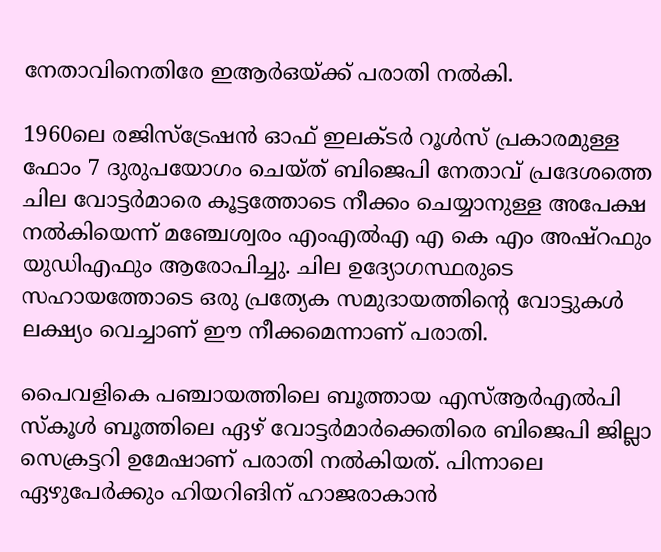നേതാവിനെതിരേ ഇആര്‍ഒയ്ക്ക് പരാതി നല്‍കി.

1960ലെ രജിസ്‌ട്രേഷന്‍ ഓഫ് ഇലക്ടര്‍ റൂള്‍സ് പ്രകാരമുള്ള ഫോം 7 ദുരുപയോഗം ചെയ്ത് ബിജെപി നേതാവ് പ്രദേശത്തെ ചില വോട്ടര്‍മാരെ കൂട്ടത്തോടെ നീക്കം ചെയ്യാനുള്ള അപേക്ഷ നല്‍കിയെന്ന് മഞ്ചേശ്വരം എംഎല്‍എ എ കെ എം അഷ്‌റഫും യുഡിഎഫും ആരോപിച്ചു. ചില ഉദ്യോഗസ്ഥരുടെ സഹായത്തോടെ ഒരു പ്രത്യേക സമുദായത്തിന്റെ വോട്ടുകള്‍ ലക്ഷ്യം വെച്ചാണ് ഈ നീക്കമെന്നാണ് പരാതി.

പൈവളികെ പഞ്ചായത്തിലെ ബൂത്തായ എസ്ആര്‍എല്‍പി സ്‌കൂള്‍ ബൂത്തിലെ ഏഴ് വോട്ടര്‍മാര്‍ക്കെതിരെ ബിജെപി ജില്ലാ സെക്രട്ടറി ഉമേഷാണ് പരാതി നല്‍കിയത്. പിന്നാലെ ഏഴുപേര്‍ക്കും ഹിയറിങിന് ഹാജരാകാന്‍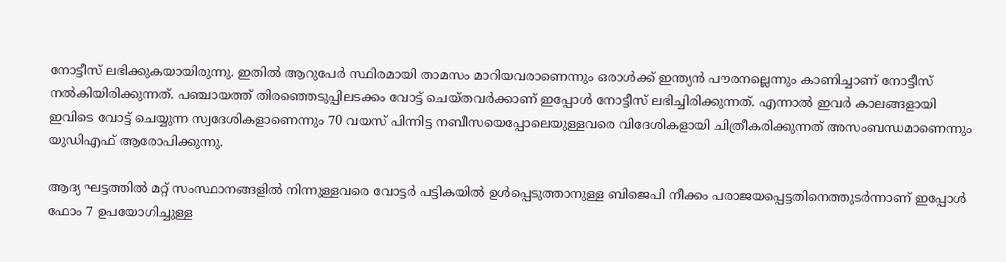നോട്ടീസ് ലഭിക്കുകയായിരുന്നു. ഇതില്‍ ആറുപേര്‍ സ്ഥിരമായി താമസം മാറിയവരാണെന്നും ഒരാള്‍ക്ക് ഇന്ത്യന്‍ പൗരനല്ലെന്നും കാണിച്ചാണ് നോട്ടീസ് നല്‍കിയിരിക്കുന്നത്. പഞ്ചായത്ത് തിരഞ്ഞെടുപ്പിലടക്കം വോട്ട് ചെയ്തവര്‍ക്കാണ് ഇപ്പോള്‍ നോട്ടീസ് ലഭിച്ചിരിക്കുന്നത്. എന്നാല്‍ ഇവര്‍ കാലങ്ങളായി ഇവിടെ വോട്ട് ചെയ്യുന്ന സ്വദേശികളാണെന്നും 70 വയസ് പിന്നിട്ട നബീസയെപ്പോലെയുള്ളവരെ വിദേശികളായി ചിത്രീകരിക്കുന്നത് അസംബന്ധമാണെന്നും യുഡിഎഫ് ആരോപിക്കുന്നു.

ആദ്യ ഘട്ടത്തില്‍ മറ്റ് സംസ്ഥാനങ്ങളില്‍ നിന്നുള്ളവരെ വോട്ടര്‍ പട്ടികയില്‍ ഉള്‍പ്പെടുത്താനുള്ള ബിജെപി നീക്കം പരാജയപ്പെട്ടതിനെത്തുടര്‍ന്നാണ് ഇപ്പോള്‍ ഫോം 7 ഉപയോഗിച്ചുള്ള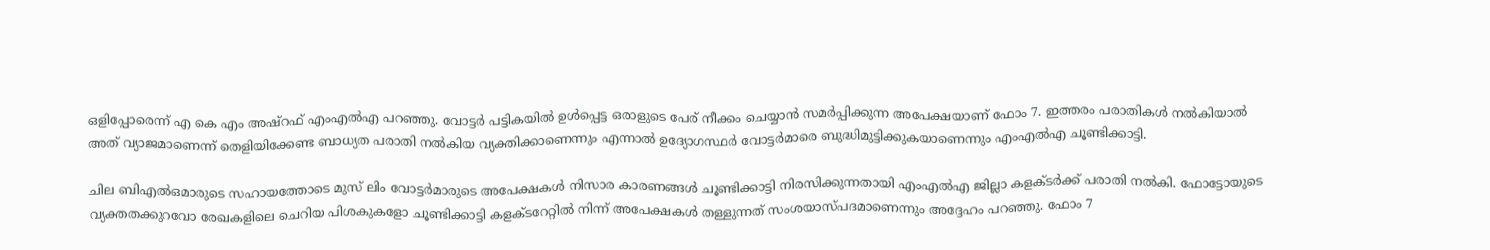ഒളിപ്പോരെന്ന് എ കെ എം അഷ്‌റഫ് എംഎല്‍എ പറഞ്ഞു. വോട്ടര്‍ പട്ടികയില്‍ ഉള്‍പ്പെട്ട ഒരാളുടെ പേര് നീക്കം ചെയ്യാന്‍ സമര്‍പ്പിക്കുന്ന അപേക്ഷയാണ് ഫോം 7. ഇത്തരം പരാതികള്‍ നല്‍കിയാല്‍ അത് വ്യാജമാണെന്ന് തെളിയിക്കേണ്ട ബാധ്യത പരാതി നല്‍കിയ വ്യക്തിക്കാണെന്നും എന്നാല്‍ ഉദ്യോഗസ്ഥര്‍ വോട്ടര്‍മാരെ ബുദ്ധിമുട്ടിക്കുകയാണെന്നും എംഎല്‍എ ചൂണ്ടിക്കാട്ടി.

ചില ബിഎല്‍ഒമാരുടെ സഹായത്തോടെ മുസ് ലിം വോട്ടര്‍മാരുടെ അപേക്ഷകള്‍ നിസാര കാരണങ്ങള്‍ ചൂണ്ടിക്കാട്ടി നിരസിക്കുന്നതായി എംഎല്‍എ ജില്ലാ കളക്ടര്‍ക്ക് പരാതി നല്‍കി. ഫോട്ടോയുടെ വ്യക്തതക്കുറവോ രേഖകളിലെ ചെറിയ പിശകുകളോ ചൂണ്ടിക്കാട്ടി കളക്ടറേറ്റില്‍ നിന്ന് അപേക്ഷകള്‍ തള്ളുന്നത് സംശയാസ്പദമാണെന്നും അദ്ദേഹം പറഞ്ഞു. ഫോം 7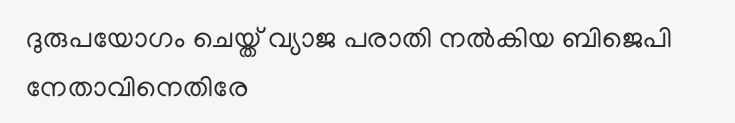ദുരുപയോഗം ചെയ്ത് വ്യാജ പരാതി നല്‍കിയ ബിജെപി നേതാവിനെതിരേ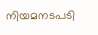നിയമനടപടി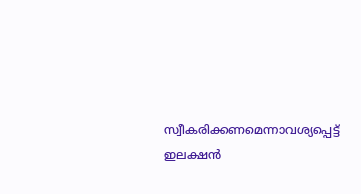സ്വീകരിക്കണമെന്നാവശ്യപ്പെട്ട് ഇലക്ഷന്‍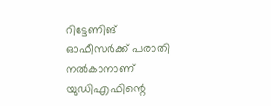റിട്ടേണിങ് ഓഫീസര്‍ക്ക് പരാതി നല്‍കാനാണ് യുഡിഎഫിന്റെ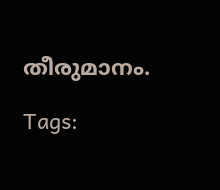തീരുമാനം.

Tags: